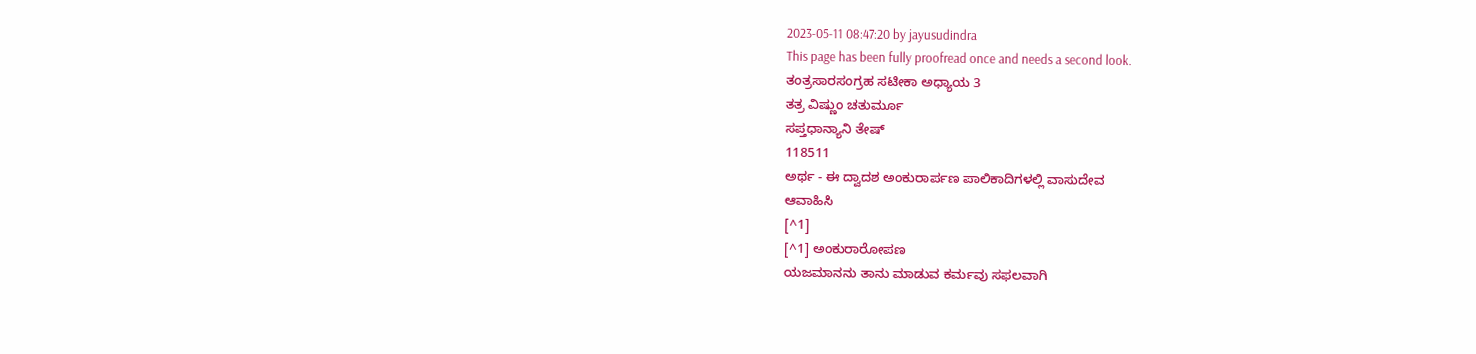2023-05-11 08:47:20 by jayusudindra
This page has been fully proofread once and needs a second look.
ತಂತ್ರಸಾರಸಂಗ್ರಹ ಸಟೀಕಾ ಅಧ್ಯಾಯ 3
ತತ್ರ ವಿಷ್ಣುಂ ಚತುರ್ಮೂ
ಸಪ್ತಧಾನ್ಯಾನಿ ತೇಷ್
118511
ಅರ್ಥ - ಈ ದ್ವಾದಶ ಅಂಕುರಾರ್ಪಣ ಪಾಲಿಕಾದಿಗಳಲ್ಲಿ ವಾಸುದೇವ
ಆವಾಹಿಸಿ
[^1]
[^1] ಅಂಕುರಾರೋಪಣ
ಯಜಮಾನನು ತಾನು ಮಾಡುವ ಕರ್ಮವು ಸಫಲವಾಗಿ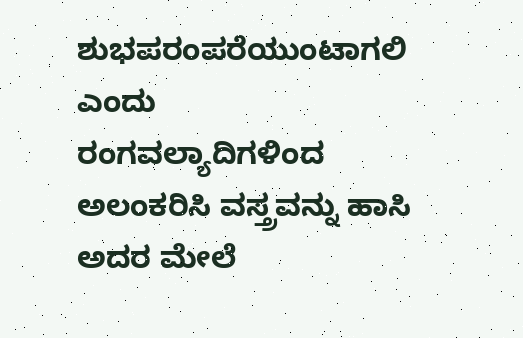ಶುಭಪರಂಪರೆಯುಂಟಾಗಲಿ ಎಂದು
ರಂಗವಲ್ಯಾದಿಗಳಿಂದ ಅಲಂಕರಿಸಿ ವಸ್ತ್ರವನ್ನು ಹಾಸಿ ಅದರ ಮೇಲೆ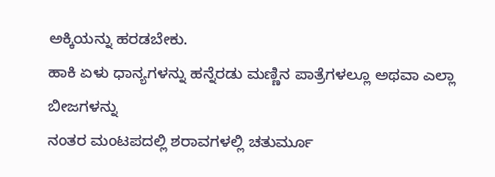ಅಕ್ಕಿಯನ್ನು ಹರಡಬೇಕು.
ಹಾಕಿ ಏಳು ಧಾನ್ಯಗಳನ್ನು ಹನ್ನೆರಡು ಮಣ್ಣಿನ ಪಾತ್ರೆಗಳಲ್ಲೂ ಅಥವಾ ಎಲ್ಲಾ ಬೀಜಗಳನ್ನು
ನಂತರ ಮಂಟಪದಲ್ಲಿ ಶರಾವಗಳಲ್ಲಿ ಚತುರ್ಮೂ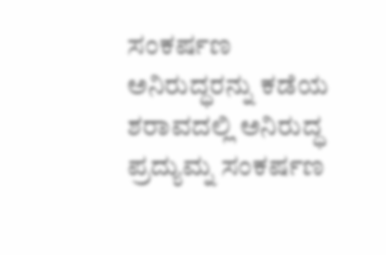ಸಂಕರ್ಷಣ ಅನಿರುದ್ಧರನ್ನು ಕಡೆಯ ಶರಾವದಲ್ಲಿ ಅನಿರುದ್ಧ ಪ್ರದ್ಯುಮ್ನ ಸಂಕರ್ಷಣ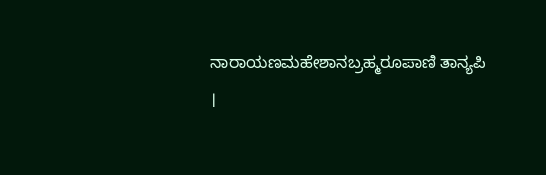ನಾರಾಯಣಮಹೇಶಾನಬ್ರಹ್ಮರೂಪಾಣಿ ತಾನ್ಯಪಿ ।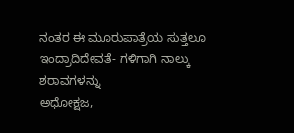ನಂತರ ಈ ಮೂರುಪಾತ್ರೆಯ ಸುತ್ತಲೂ ಇಂದ್ರಾದಿದೇವತೆ- ಗಳಿಗಾಗಿ ನಾಲ್ಕು ಶರಾವಗಳನ್ನು
ಅಧೋಕ್ಷಜ,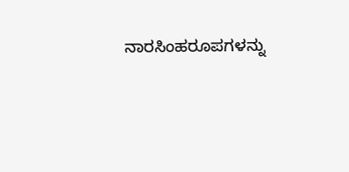ನಾರಸಿಂಹರೂಪಗಳನ್ನು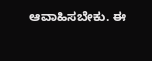ಆವಾಹಿಸಬೇಕು. ಈ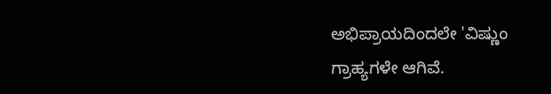ಅಭಿಪ್ರಾಯದಿಂದಲೇ 'ವಿಷ್ಣುಂ
ಗ್ರಾಹ್ಯಗಳೇ ಆಗಿವೆ.